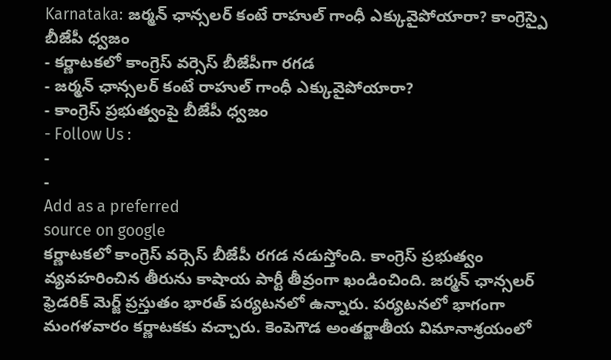Karnataka: జర్మన్ ఛాన్సలర్ కంటే రాహుల్ గాంధీ ఎక్కువైపోయారా? కాంగ్రెస్పై బీజేపీ ధ్వజం
- కర్ణాటకలో కాంగ్రెస్ వర్సెస్ బీజేపీగా రగడ
- జర్మన్ ఛాన్సలర్ కంటే రాహుల్ గాంధీ ఎక్కువైపోయారా?
- కాంగ్రెస్ ప్రభుత్వంపై బీజేపీ ధ్వజం
- Follow Us :
-
-
Add as a preferred
source on google
కర్ణాటకలో కాంగ్రెస్ వర్సెస్ బీజేపీ రగడ నడుస్తోంది. కాంగ్రెస్ ప్రభుత్వం వ్యవహరించిన తీరును కాషాయ పార్టీ తీవ్రంగా ఖండించింది. జర్మన్ ఛాన్సలర్ ఫ్రెడరిక్ మెర్జ్ ప్రస్తుతం భారత్ పర్యటనలో ఉన్నారు. పర్యటనలో భాగంగా మంగళవారం కర్ణాటకకు వచ్చారు. కెంపెగౌడ అంతర్జాతీయ విమానాశ్రయంలో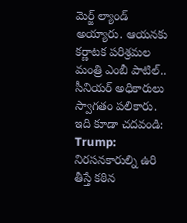మెర్జ్ ల్యాండ్ అయ్యారు. ఆయనకు కర్ణాటక పరిశ్రమల మంత్రి ఎంబీ పాటిల్.. సీనియర్ అధికారులు స్వాగతం పలికారు.
ఇది కూడా చదవండి: Trump: నిరసనకారుల్ని ఉరి తీస్తే కఠిన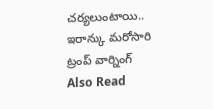చర్యలుంటాయి.. ఇరాన్కు మరోసారి ట్రంప్ వార్నింగ్
Also Read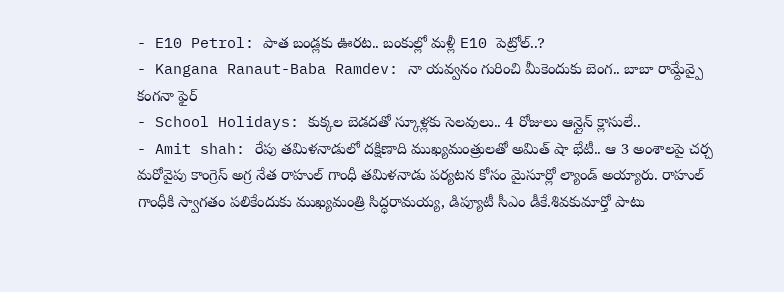- E10 Petrol: పాత బండ్లకు ఊరట.. బంకుల్లో మళ్లీ E10 పెట్రోల్..?
- Kangana Ranaut-Baba Ramdev: నా యవ్వనం గురించి మీకెందుకు బెంగ.. బాబా రామ్దేవ్పై కంగనా ఫైర్
- School Holidays: కుక్కల బెడదతో స్కూళ్లకు సెలవులు.. 4 రోజులు ఆన్లైన్ క్లాసులే..
- Amit shah: రేపు తమిళనాడులో దక్షిణాది ముఖ్యమంత్రులతో అమిత్ షా భేటీ.. ఆ 3 అంశాలపై చర్చ
మరోవైపు కాంగ్రెస్ అగ్ర నేత రాహుల్ గాంధీ తమిళనాడు పర్యటన కోసం మైసూర్లో ల్యాండ్ అయ్యారు. రాహుల్ గాంధీకి స్వాగతం పలికేందుకు ముఖ్యమంత్రి సిద్ధరామయ్య, డిప్యూటీ సీఎం డీకే.శివకుమార్తో పాటు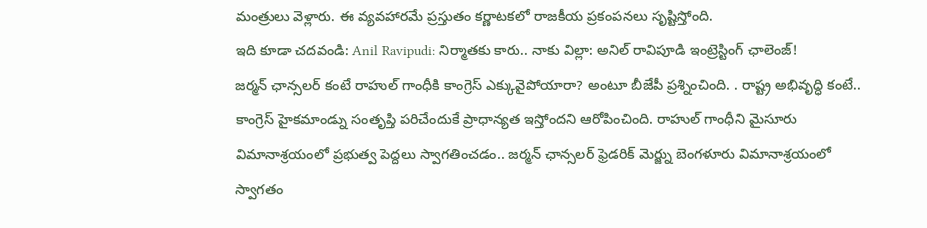మంత్రులు వెళ్లారు. ఈ వ్యవహారమే ప్రస్తుతం కర్ణాటకలో రాజకీయ ప్రకంపనలు సృష్టిస్తోంది.
ఇది కూడా చదవండి: Anil Ravipudi: నిర్మాతకు కారు.. నాకు విల్లా: అనిల్ రావిపూడి ఇంట్రెస్టింగ్ ఛాలెంజ్!
జర్మన్ ఛాన్సలర్ కంటే రాహుల్ గాంధీకి కాంగ్రెస్ ఎక్కువైపోయారా? అంటూ బీజేపీ ప్రశ్నించింది. . రాష్ట్ర అభివృద్ధి కంటే.. కాంగ్రెస్ హైకమాండ్ను సంతృప్తి పరిచేందుకే ప్రాధాన్యత ఇస్తోందని ఆరోపించింది. రాహుల్ గాంధీని మైసూరు విమానాశ్రయంలో ప్రభుత్వ పెద్దలు స్వాగతించడం.. జర్మన్ ఛాన్సలర్ ఫ్రెడరిక్ మెర్జ్ను బెంగళూరు విమానాశ్రయంలో స్వాగతం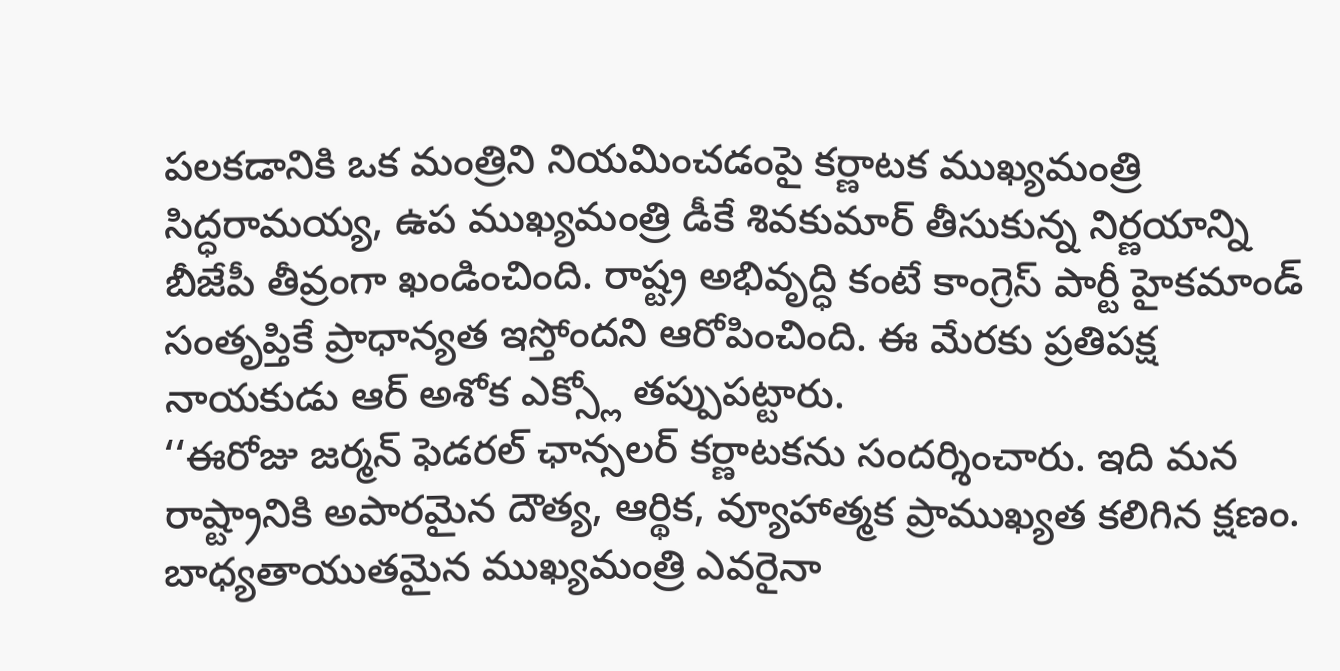పలకడానికి ఒక మంత్రిని నియమించడంపై కర్ణాటక ముఖ్యమంత్రి సిద్ధరామయ్య, ఉప ముఖ్యమంత్రి డీకే శివకుమార్ తీసుకున్న నిర్ణయాన్ని బీజేపీ తీవ్రంగా ఖండించింది. రాష్ట్ర అభివృద్ధి కంటే కాంగ్రెస్ పార్టీ హైకమాండ్ సంతృప్తికే ప్రాధాన్యత ఇస్తోందని ఆరోపించింది. ఈ మేరకు ప్రతిపక్ష నాయకుడు ఆర్ అశోక ఎక్స్లో తప్పుపట్టారు.
‘‘ఈరోజు జర్మన్ ఫెడరల్ ఛాన్సలర్ కర్ణాటకను సందర్శించారు. ఇది మన రాష్ట్రానికి అపారమైన దౌత్య, ఆర్థిక, వ్యూహాత్మక ప్రాముఖ్యత కలిగిన క్షణం. బాధ్యతాయుతమైన ముఖ్యమంత్రి ఎవరైనా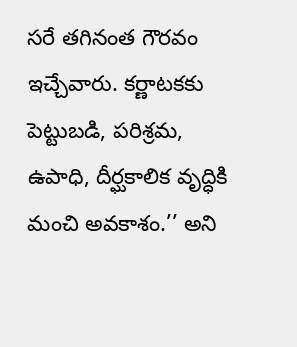సరే తగినంత గౌరవం ఇచ్చేవారు. కర్ణాటకకు పెట్టుబడి, పరిశ్రమ, ఉపాధి, దీర్ఘకాలిక వృద్ధికి మంచి అవకాశం.’’ అని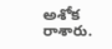అశోక రాశారు.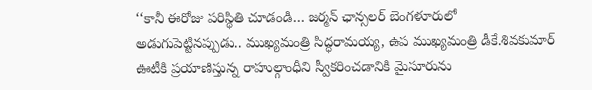‘‘కానీ ఈరోజు పరిస్థితి చూడండి… జర్మన్ ఛాన్సలర్ బెంగళూరులో అడుగుపెట్టినప్పుడు.. ముఖ్యమంత్రి సిద్ధరామయ్య, ఉప ముఖ్యమంత్రి డీకే.శివకుమార్ ఊటీకి ప్రయాణిస్తున్న రాహుల్గాంధీని స్వీకరించడానికి మైసూరును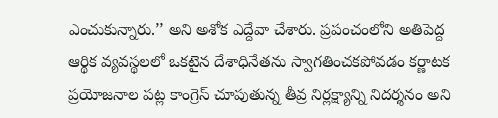ఎంచుకున్నారు.’’ అని అశోక ఎద్దేవా చేశారు. ప్రపంచంలోని అతిపెద్ద ఆర్థిక వ్యవస్థలలో ఒకటైన దేశాధినేతను స్వాగతించకపోవడం కర్ణాటక ప్రయోజనాల పట్ల కాంగ్రెస్ చూపుతున్న తీవ్ర నిర్లక్ష్యాన్ని నిదర్శనం అని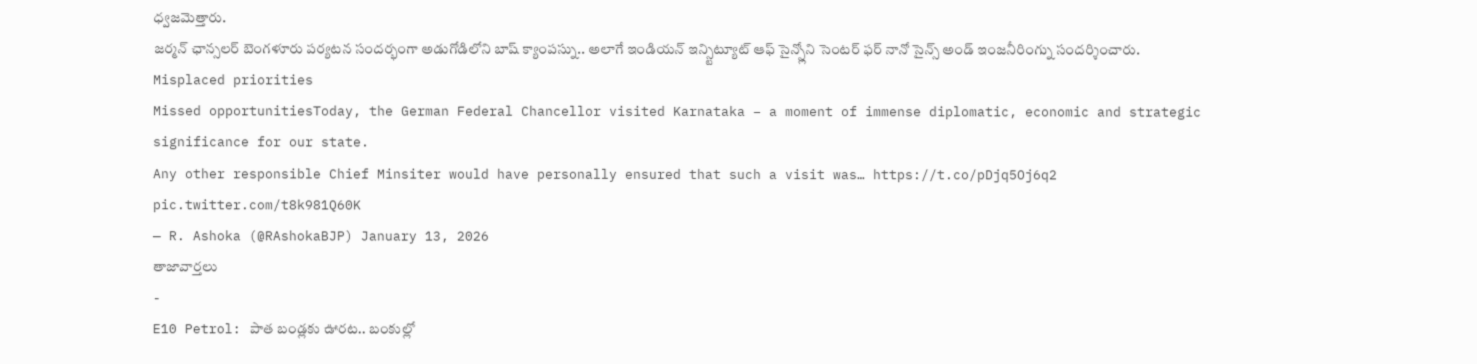ధ్వజమెత్తారు.
జర్మన్ ఛాన్సలర్ బెంగళూరు పర్యటన సందర్భంగా అడుగోడిలోని బాష్ క్యాంపస్ను.. అలాగే ఇండియన్ ఇన్స్టిట్యూట్ ఆఫ్ సైన్స్లోని సెంటర్ ఫర్ నానో సైన్స్ అండ్ ఇంజనీరింగ్ను సందర్శించారు.
Misplaced priorities
Missed opportunitiesToday, the German Federal Chancellor visited Karnataka – a moment of immense diplomatic, economic and strategic significance for our state.
Any other responsible Chief Minsiter would have personally ensured that such a visit was… https://t.co/pDjq5Oj6q2 pic.twitter.com/t8k981Q60K
— R. Ashoka (@RAshokaBJP) January 13, 2026
తాజావార్తలు
-
E10 Petrol: పాత బండ్లకు ఊరట.. బంకుల్లో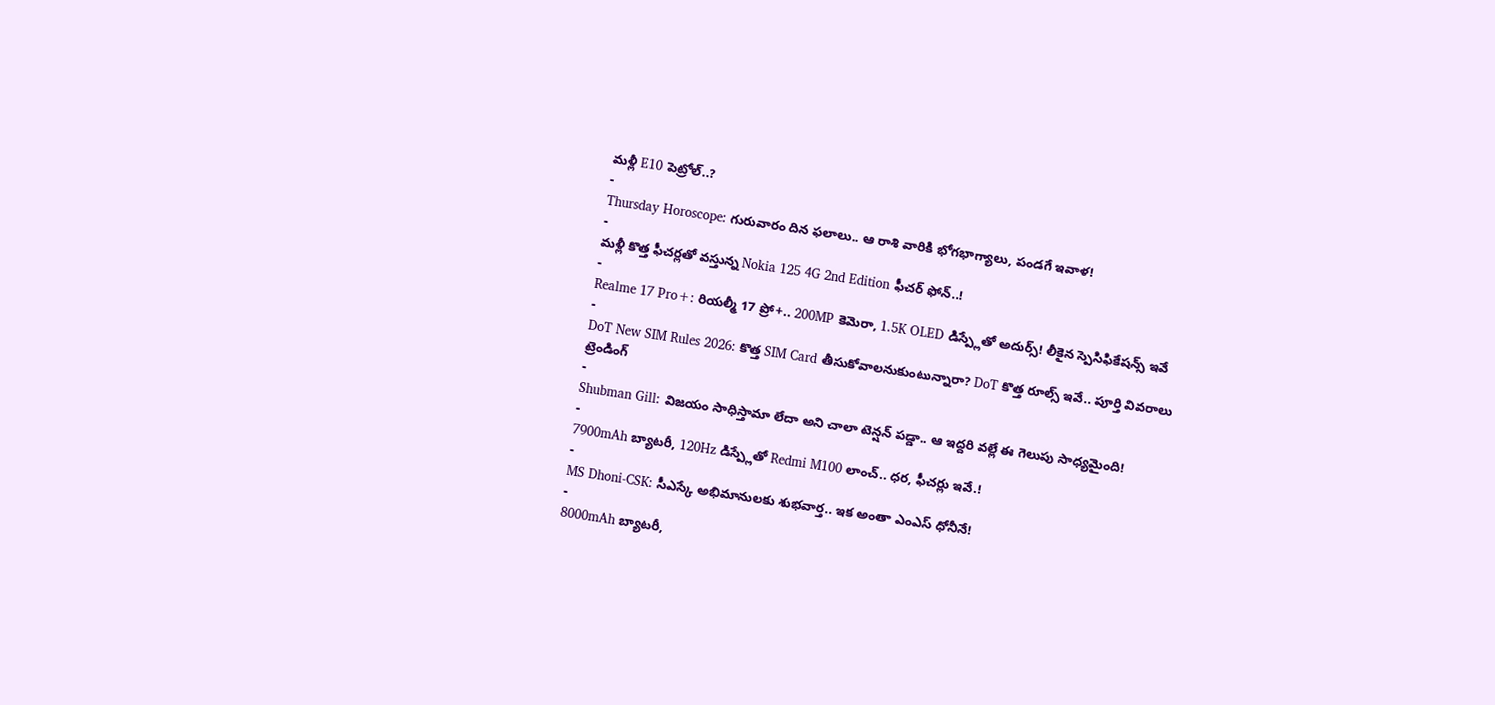మళ్లీ E10 పెట్రోల్..?
-
Thursday Horoscope: గురువారం దిన ఫలాలు.. ఆ రాశి వారికి భోగభాగ్యాలు, పండగే ఇవాళ!
-
మళ్లీ కొత్త ఫీచర్లతో వస్తున్న Nokia 125 4G 2nd Edition ఫీచర్ ఫోన్..!
-
Realme 17 Pro+: రియల్మీ 17 ప్రో+.. 200MP కెమెరా, 1.5K OLED డిస్ప్లేతో అదుర్స్! లీకైన స్పెసిఫికేషన్స్ ఇవే
-
DoT New SIM Rules 2026: కొత్త SIM Card తీసుకోవాలనుకుంటున్నారా? DoT కొత్త రూల్స్ ఇవే.. పూర్తి వివరాలు
ట్రెండింగ్
-
Shubman Gill: విజయం సాధిస్తామా లేదా అని చాలా టెన్షన్ పడ్డా.. ఆ ఇద్దరి వల్లే ఈ గెలుపు సాధ్యమైంది!
-
7900mAh బ్యాటరీ, 120Hz డిస్ప్లేతో Redmi M100 లాంచ్.. ధర, ఫీచర్లు ఇవే.!
-
MS Dhoni-CSK: సీఎస్కే అభిమానులకు శుభవార్త.. ఇక అంతా ఎంఎస్ ధోనీనే!
-
8000mAh బ్యాటరీ,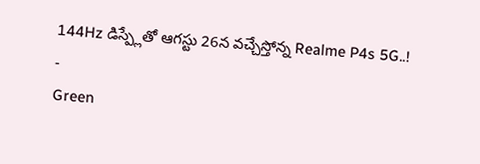144Hz డిస్ప్లేతో ఆగస్టు 26న వచ్చేస్తోన్న Realme P4s 5G..!
-
Green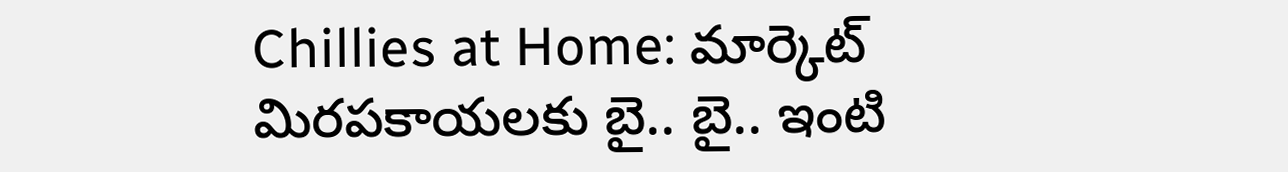Chillies at Home: మార్కెట్ మిరపకాయలకు బై.. బై.. ఇంటి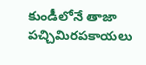కుండీలోనే తాజా పచ్చిమిరపకాయలు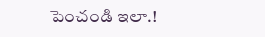పెంచండి ఇలా.!